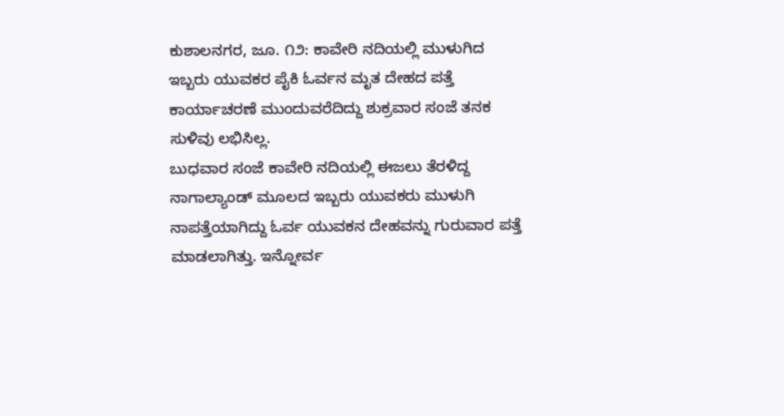ಕುಶಾಲನಗರ, ಜೂ. ೧೨: ಕಾವೇರಿ ನದಿಯಲ್ಲಿ ಮುಳುಗಿದ ಇಬ್ಬರು ಯುವಕರ ಪೈಕಿ ಓರ್ವನ ಮೃತ ದೇಹದ ಪತ್ತೆ ಕಾರ್ಯಾಚರಣೆ ಮುಂದುವರೆದಿದ್ದು ಶುಕ್ರವಾರ ಸಂಜೆ ತನಕ ಸುಳಿವು ಲಭಿಸಿಲ್ಲ.
ಬುಧವಾರ ಸಂಜೆ ಕಾವೇರಿ ನದಿಯಲ್ಲಿ ಈಜಲು ತೆರಳಿದ್ದ ನಾಗಾಲ್ಯಾಂಡ್ ಮೂಲದ ಇಬ್ಬರು ಯುವಕರು ಮುಳುಗಿ ನಾಪತ್ತೆಯಾಗಿದ್ದು ಓರ್ವ ಯುವಕನ ದೇಹವನ್ನು ಗುರುವಾರ ಪತ್ತೆ ಮಾಡಲಾಗಿತ್ತು. ಇನ್ನೋರ್ವ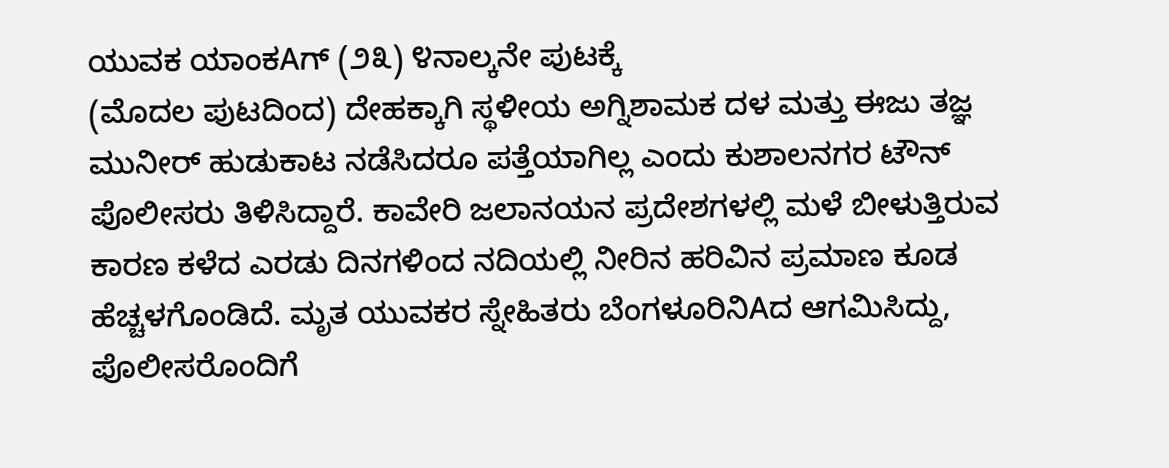ಯುವಕ ಯಾಂಕAಗ್ (೨೩) ೪ನಾಲ್ಕನೇ ಪುಟಕ್ಕೆ
(ಮೊದಲ ಪುಟದಿಂದ) ದೇಹಕ್ಕಾಗಿ ಸ್ಥಳೀಯ ಅಗ್ನಿಶಾಮಕ ದಳ ಮತ್ತು ಈಜು ತಜ್ಞ ಮುನೀರ್ ಹುಡುಕಾಟ ನಡೆಸಿದರೂ ಪತ್ತೆಯಾಗಿಲ್ಲ ಎಂದು ಕುಶಾಲನಗರ ಟೌನ್ ಪೊಲೀಸರು ತಿಳಿಸಿದ್ದಾರೆ. ಕಾವೇರಿ ಜಲಾನಯನ ಪ್ರದೇಶಗಳಲ್ಲಿ ಮಳೆ ಬೀಳುತ್ತಿರುವ ಕಾರಣ ಕಳೆದ ಎರಡು ದಿನಗಳಿಂದ ನದಿಯಲ್ಲಿ ನೀರಿನ ಹರಿವಿನ ಪ್ರಮಾಣ ಕೂಡ ಹೆಚ್ಚಳಗೊಂಡಿದೆ. ಮೃತ ಯುವಕರ ಸ್ನೇಹಿತರು ಬೆಂಗಳೂರಿನಿAದ ಆಗಮಿಸಿದ್ದು, ಪೊಲೀಸರೊಂದಿಗೆ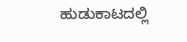ಹುಡುಕಾಟದಲ್ಲಿ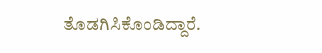ತೊಡಗಿಸಿಕೊಂಡಿದ್ದಾರೆ.